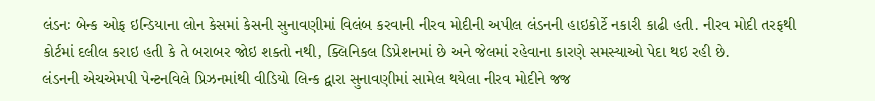લંડનઃ બેન્ક ઓફ ઇન્ડિયાના લોન કેસમાં કેસની સુનાવણીમાં વિલંબ કરવાની નીરવ મોદીની અપીલ લંડનની હાઇકોર્ટે નકારી કાઢી હતી. નીરવ મોદી તરફથી કોર્ટમાં દલીલ કરાઇ હતી કે તે બરાબર જોઇ શક્તો નથી, ક્લિનિકલ ડિપ્રેશનમાં છે અને જેલમાં રહેવાના કારણે સમસ્યાઓ પેદા થઇ રહી છે.
લંડનની એચએમપી પેન્ટનવિલે પ્રિઝનમાંથી વીડિયો લિન્ક દ્વારા સુનાવણીમાં સામેલ થયેલા નીરવ મોદીને જજ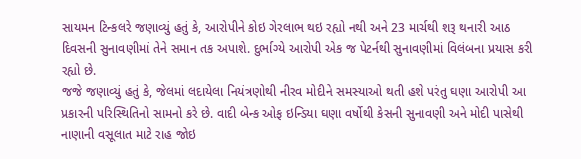સાયમન ટિન્કલરે જણાવ્યું હતું કે, આરોપીને કોઇ ગેરલાભ થઇ રહ્યો નથી અને 23 માર્ચથી શરૂ થનારી આઠ દિવસની સુનાવણીમાં તેને સમાન તક અપાશે. દુર્ભાગ્યે આરોપી એક જ પેટર્નથી સુનાવણીમાં વિલંબના પ્રયાસ કરી રહ્યો છે.
જજે જણાવ્યું હતું કે, જેલમાં લદાયેલા નિયંત્રણોથી નીરવ મોદીને સમસ્યાઓ થતી હશે પરંતુ ઘણા આરોપી આ પ્રકારની પરિસ્થિતિનો સામનો કરે છે. વાદી બેન્ક ઓફ ઇન્ડિયા ઘણા વર્ષોથી કેસની સુનાવણી અને મોદી પાસેથી નાણાની વસૂલાત માટે રાહ જોઇ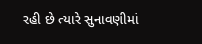રહી છે ત્યારે સુનાવણીમાં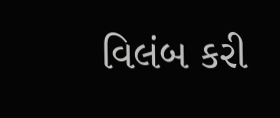વિલંબ કરી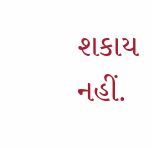શકાય નહીં.